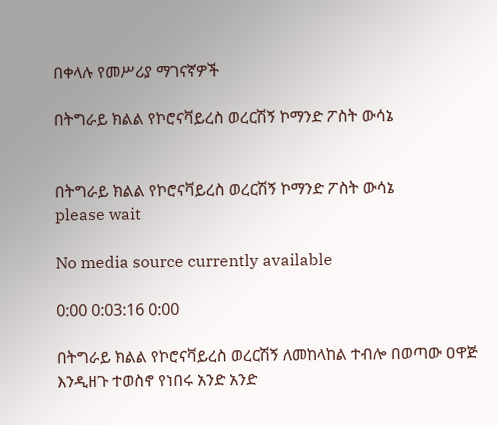በቀላሉ የመሥሪያ ማገናኛዎች

በትግራይ ክልል የኮሮናቫይረስ ወረርሽኝ ኮማንድ ፖስት ውሳኔ


በትግራይ ክልል የኮሮናቫይረስ ወረርሽኝ ኮማንድ ፖስት ውሳኔ
please wait

No media source currently available

0:00 0:03:16 0:00

በትግራይ ክልል የኮሮናቫይረስ ወረርሽኝ ለመከላከል ተብሎ በወጣው ዐዋጅ እንዲዘጉ ተወስኖ የነበሩ አንድ አንድ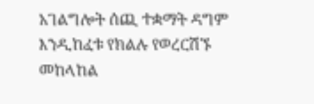አገልግሎት ሰጪ ተቋማት ዳግም እንዲከፈቱ የክልሉ የወረርሽኙ መከላከል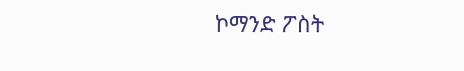ኮማንድ ፖስት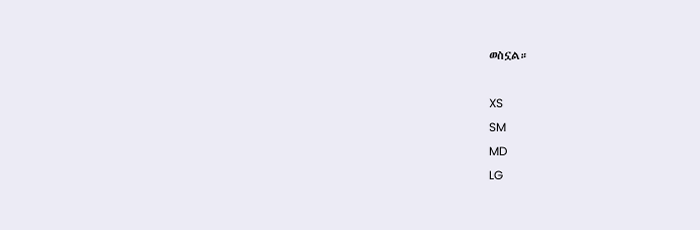ወስኗል።

XS
SM
MD
LG